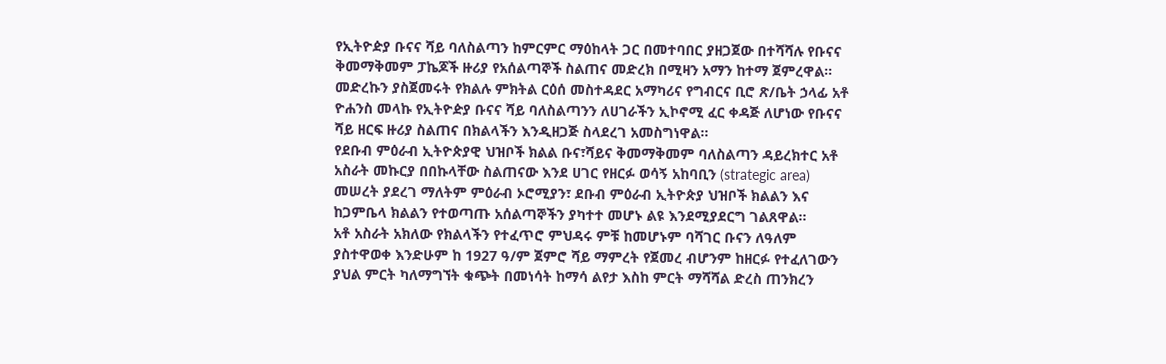የኢትዮዽያ ቡናና ሻይ ባለስልጣን ከምርምር ማዕከላት ጋር በመተባበር ያዘጋጀው በተሻሻሉ የቡናና ቅመማቅመም ፓኬጆች ዙሪያ የአሰልጣኞች ስልጠና መድረክ በሚዛን አማን ከተማ ጀምረዋል።
መድረኩን ያስጀመሩት የክልሉ ምክትል ርዕሰ መስተዳደር አማካሪና የግብርና ቢሮ ጽ/ቤት ኃላፊ አቶ ዮሐንስ መላኩ የኢትዮዽያ ቡናና ሻይ ባለስልጣንን ለሀገራችን ኢኮኖሚ ፈር ቀዳጅ ለሆነው የቡናና ሻይ ዘርፍ ዙሪያ ስልጠና በክልላችን እንዲዘጋጅ ስላደረገ አመስግነዋል።
የደቡብ ምዕራብ ኢትዮጵያዊ ህዝቦች ክልል ቡና፣ሻይና ቅመማቅመም ባለስልጣን ዳይረክተር አቶ አስራት መኩርያ በበኩላቸው ስልጠናው እንደ ሀገር የዘርፉ ወሳኝ አከባቢን (strategic area) መሠረት ያደረገ ማለትም ምዕራብ ኦሮሚያን፣ ደቡብ ምዕራብ ኢትዮጵያ ህዝቦች ክልልን እና ከጋምቤላ ክልልን የተወጣጡ አሰልጣኞችን ያካተተ መሆኑ ልዩ እንደሚያደርግ ገልጸዋል።
አቶ አስራት አክለው የክልላችን የተፈጥሮ ምህዳሩ ምቹ ከመሆኑም ባሻገር ቡናን ለዓለም ያስተዋወቀ እንድሁም ከ 1927 ዓ/ም ጀምሮ ሻይ ማምረት የጀመረ ብሆንም ከዘርፉ የተፈለገውን ያህል ምርት ካለማግኘት ቁጭት በመነሳት ከማሳ ልየታ እስከ ምርት ማሻሻል ድረስ ጠንክረን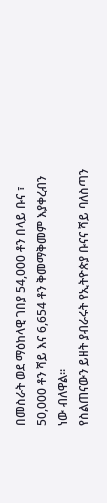በመስራት ወደ ማዕከላዊ ገበያ 54,000 ቶን በላይ ቡና ፣ 50,000 ቶን ሻይ እና 6,654 ቶን ቅመማቅመም እያቀረብን ነው ብለዋል።
የስልጠናውን ይዘት ያብራሩት የኢትዮጵያ ቡናና ሻይ ባለስጣን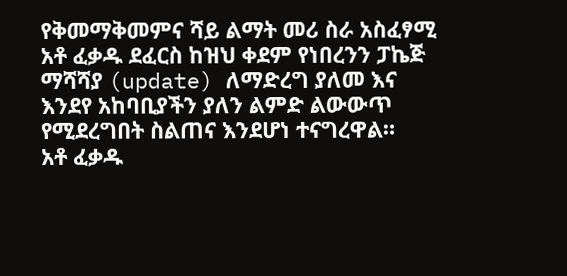የቅመማቅመምና ሻይ ልማት መሪ ስራ አስፈፃሚ አቶ ፈቃዱ ደፈርስ ከዝህ ቀደም የነበረንን ፓኬጅ ማሻሻያ (update) ለማድረግ ያለመ እና እንደየ አከባቢያችን ያለን ልምድ ልውውጥ የሚደረግበት ስልጠና እንደሆነ ተናግረዋል።
አቶ ፈቃዱ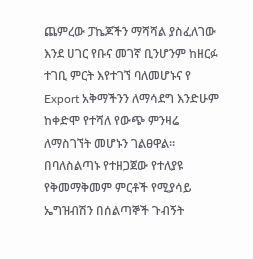ጨምረው ፓኬጆችን ማሻሻል ያስፈለገው እንደ ሀገር የቡና መገኛ ቢንሆንም ከዘርፉ ተገቢ ምርት እየተገኘ ባለመሆኑና የ Export አቅማችንን ለማሳደግ እንድሁም ከቀድሞ የተሻለ የውጭ ምንዛሬ ለማስገኘት መሆኑን ገልፀዋል።
በባለስልጣኑ የተዘጋጀው የተለያዩ የቅመማቅመም ምርቶች የሚያሳይ ኤግዝብሽን በሰልጣኞች ጉብኝት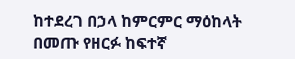ከተደረገ በኃላ ከምርምር ማዕከላት በመጡ የዘርፉ ከፍተኛ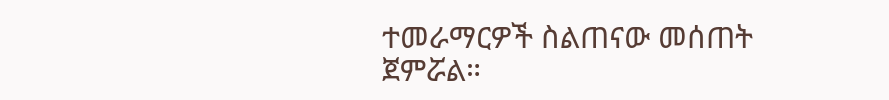ተመራማርዎች ስልጠናው መሰጠት ጀምሯል።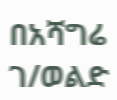በአሻግሬ ገ/ወልድ